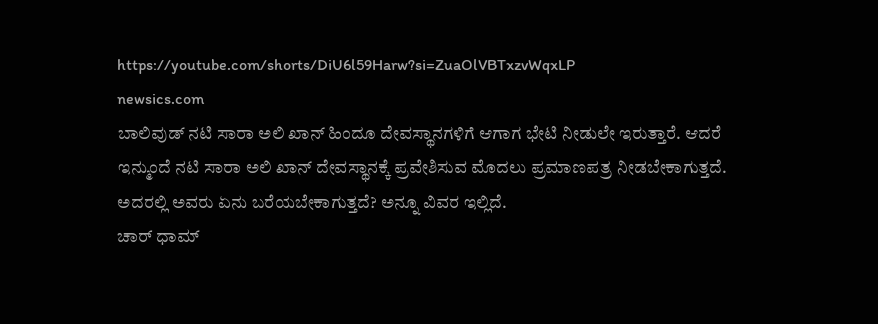https://youtube.com/shorts/DiU6l59Harw?si=ZuaOlVBTxzvWqxLP
newsics.com
ಬಾಲಿವುಡ್ ನಟಿ ಸಾರಾ ಅಲಿ ಖಾನ್ ಹಿಂದೂ ದೇವಸ್ಥಾನಗಳಿಗೆ ಆಗಾಗ ಭೇಟಿ ನೀಡುಲೇ ಇರುತ್ತಾರೆ. ಆದರೆ ಇನ್ಮುಂದೆ ನಟಿ ಸಾರಾ ಅಲಿ ಖಾನ್ ದೇವಸ್ಥಾನಕ್ಕೆ ಪ್ರವೇಶಿಸುವ ಮೊದಲು ಪ್ರಮಾಣಪತ್ರ ನೀಡಬೇಕಾಗುತ್ತದೆ. ಅದರಲ್ಲಿ ಅವರು ಏನು ಬರೆಯಬೇಕಾಗುತ್ತದೆ? ಅನ್ನೂ ವಿವರ ಇಲ್ಲಿದೆ.
ಚಾರ್ ಧಾಮ್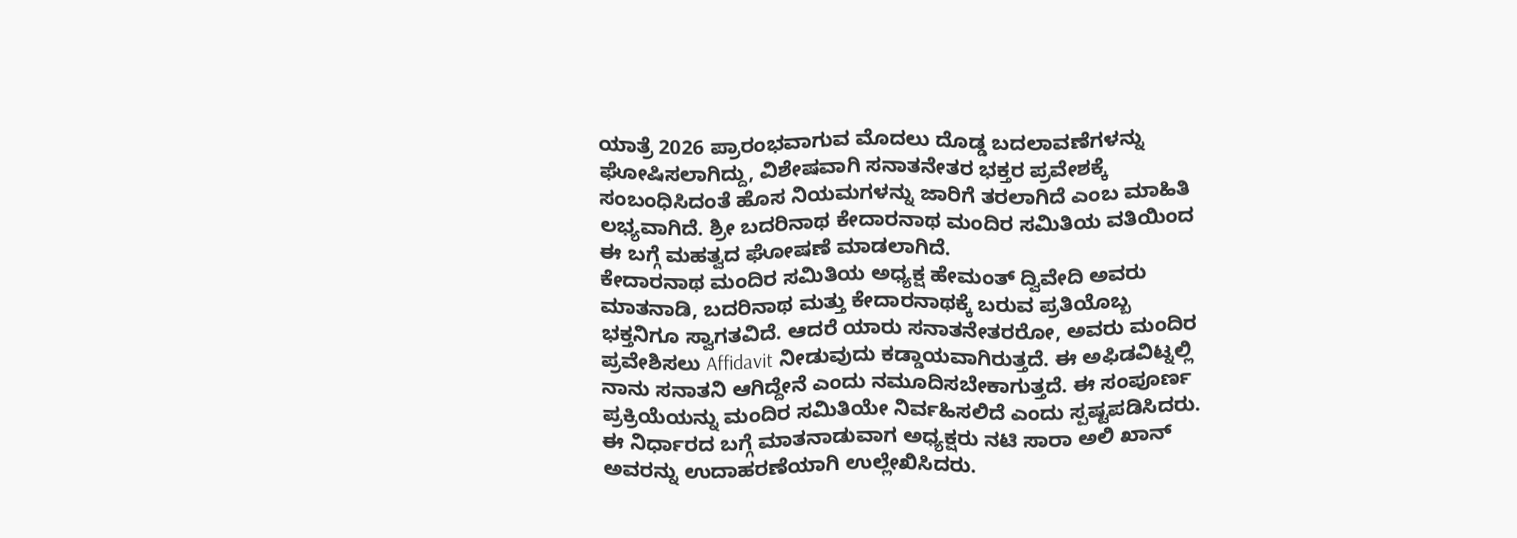ಯಾತ್ರೆ 2026 ಪ್ರಾರಂಭವಾಗುವ ಮೊದಲು ದೊಡ್ಡ ಬದಲಾವಣೆಗಳನ್ನು ಘೋಷಿಸಲಾಗಿದ್ದು, ವಿಶೇಷವಾಗಿ ಸನಾತನೇತರ ಭಕ್ತರ ಪ್ರವೇಶಕ್ಕೆ ಸಂಬಂಧಿಸಿದಂತೆ ಹೊಸ ನಿಯಮಗಳನ್ನು ಜಾರಿಗೆ ತರಲಾಗಿದೆ ಎಂಬ ಮಾಹಿತಿ ಲಭ್ಯವಾಗಿದೆ. ಶ್ರೀ ಬದರಿನಾಥ ಕೇದಾರನಾಥ ಮಂದಿರ ಸಮಿತಿಯ ವತಿಯಿಂದ ಈ ಬಗ್ಗೆ ಮಹತ್ವದ ಘೋಷಣೆ ಮಾಡಲಾಗಿದೆ.
ಕೇದಾರನಾಥ ಮಂದಿರ ಸಮಿತಿಯ ಅಧ್ಯಕ್ಷ ಹೇಮಂತ್ ದ್ವಿವೇದಿ ಅವರು ಮಾತನಾಡಿ, ಬದರಿನಾಥ ಮತ್ತು ಕೇದಾರನಾಥಕ್ಕೆ ಬರುವ ಪ್ರತಿಯೊಬ್ಬ ಭಕ್ತನಿಗೂ ಸ್ವಾಗತವಿದೆ. ಆದರೆ ಯಾರು ಸನಾತನೇತರರೋ, ಅವರು ಮಂದಿರ ಪ್ರವೇಶಿಸಲು Affidavit ನೀಡುವುದು ಕಡ್ಡಾಯವಾಗಿರುತ್ತದೆ. ಈ ಅಫಿಡವಿಟ್ನಲ್ಲಿ ನಾನು ಸನಾತನಿ ಆಗಿದ್ದೇನೆ ಎಂದು ನಮೂದಿಸಬೇಕಾಗುತ್ತದೆ. ಈ ಸಂಪೂರ್ಣ ಪ್ರಕ್ರಿಯೆಯನ್ನು ಮಂದಿರ ಸಮಿತಿಯೇ ನಿರ್ವಹಿಸಲಿದೆ ಎಂದು ಸ್ಪಷ್ಟಪಡಿಸಿದರು.
ಈ ನಿರ್ಧಾರದ ಬಗ್ಗೆ ಮಾತನಾಡುವಾಗ ಅಧ್ಯಕ್ಷರು ನಟಿ ಸಾರಾ ಅಲಿ ಖಾನ್ ಅವರನ್ನು ಉದಾಹರಣೆಯಾಗಿ ಉಲ್ಲೇಖಿಸಿದರು.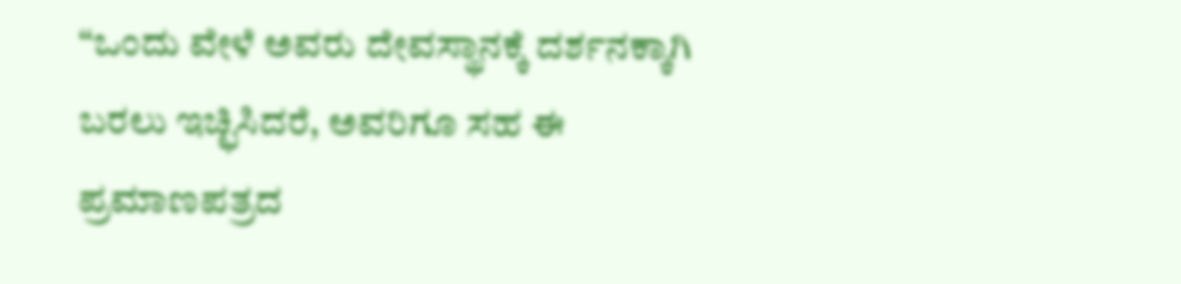“ಒಂದು ವೇಳೆ ಅವರು ದೇವಸ್ಥಾನಕ್ಕೆ ದರ್ಶನಕ್ಕಾಗಿ ಬರಲು ಇಚ್ಛಿಸಿದರೆ, ಅವರಿಗೂ ಸಹ ಈ ಪ್ರಮಾಣಪತ್ರದ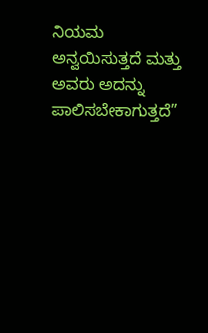ನಿಯಮ ಅನ್ವಯಿಸುತ್ತದೆ ಮತ್ತು ಅವರು ಅದನ್ನು ಪಾಲಿಸಬೇಕಾಗುತ್ತದೆ”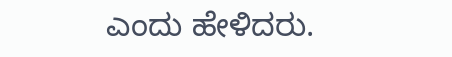ಎಂದು ಹೇಳಿದರು.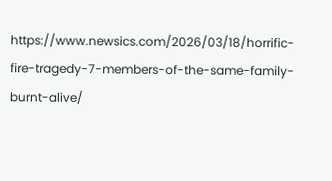https://www.newsics.com/2026/03/18/horrific-fire-tragedy-7-members-of-the-same-family-burnt-alive/